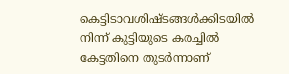കെട്ടിടാവശിഷ്ടങ്ങള്‍ക്കിടയില്‍ നിന്ന് കുട്ടിയുടെ കരച്ചില്‍ കേട്ടതിനെ തുടര്‍ന്നാണ്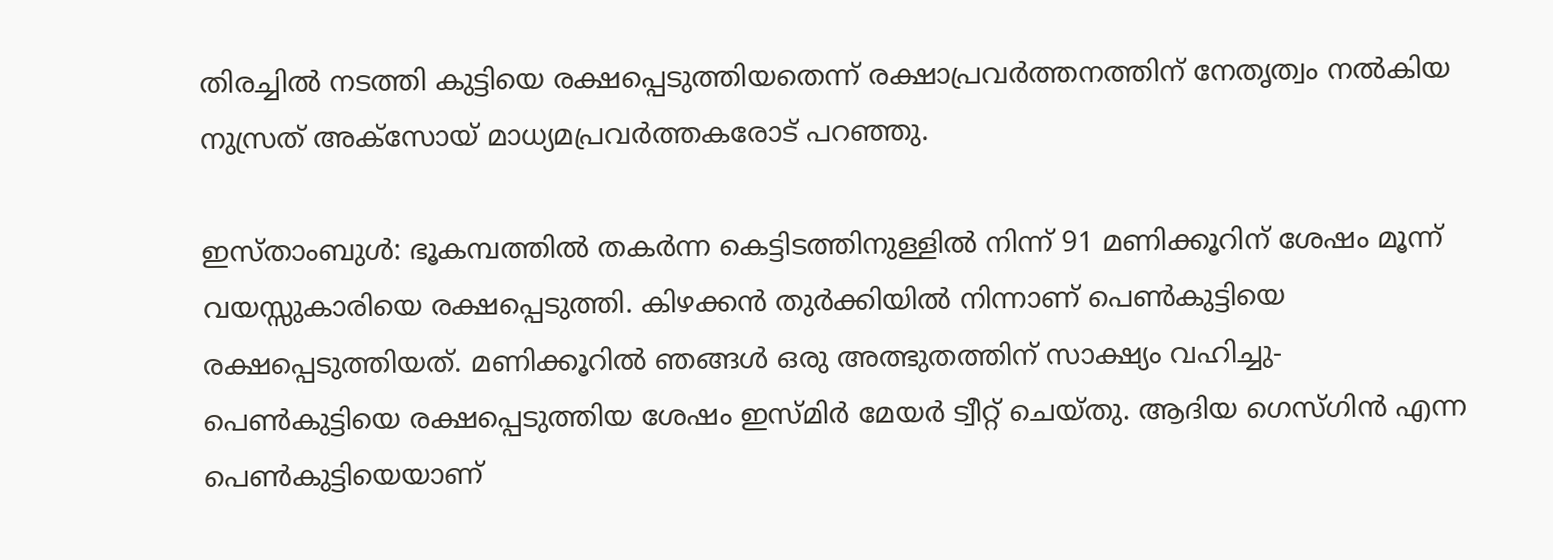തിരച്ചില്‍ നടത്തി കുട്ടിയെ രക്ഷപ്പെടുത്തിയതെന്ന് രക്ഷാപ്രവര്‍ത്തനത്തിന് നേതൃത്വം നല്‍കിയ നുസ്രത് അക്‌സോയ് മാധ്യമപ്രവര്‍ത്തകരോട് പറഞ്ഞു.

ഇസ്താംബുള്‍: ഭൂകമ്പത്തില്‍ തകര്‍ന്ന കെട്ടിടത്തിനുള്ളില്‍ നിന്ന് 91 മണിക്കൂറിന് ശേഷം മൂന്ന് വയസ്സുകാരിയെ രക്ഷപ്പെടുത്തി. കിഴക്കന്‍ തുര്‍ക്കിയില്‍ നിന്നാണ് പെണ്‍കുട്ടിയെ രക്ഷപ്പെടുത്തിയത്. മണിക്കൂറില്‍ ഞങ്ങള്‍ ഒരു അത്ഭുതത്തിന് സാക്ഷ്യം വഹിച്ചു-പെണ്‍കുട്ടിയെ രക്ഷപ്പെടുത്തിയ ശേഷം ഇസ്മിര്‍ മേയര്‍ ട്വീറ്റ് ചെയ്തു. ആദിയ ഗെസ്ഗിന്‍ എന്ന പെണ്‍കുട്ടിയെയാണ്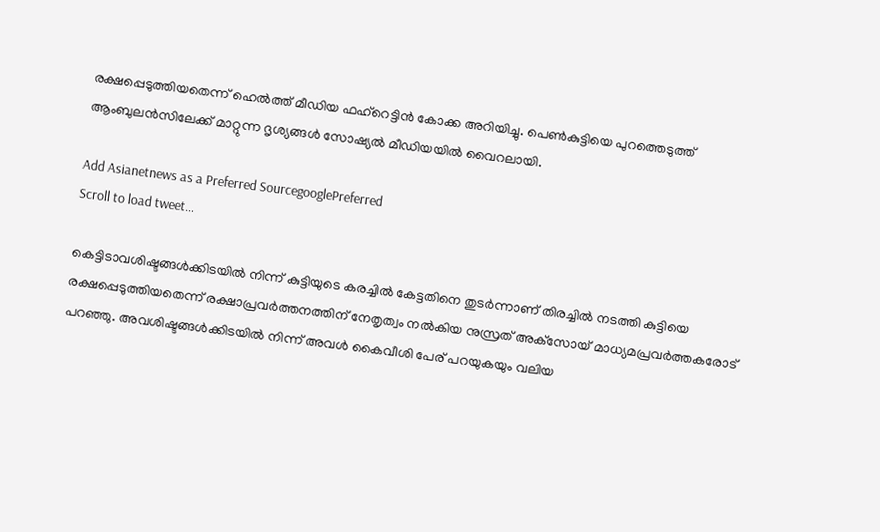രക്ഷപ്പെടുത്തിയതെന്ന് ഹെല്‍ത്ത് മീഡിയ ഫഹ്‌റെട്ടിന്‍ കോക്ക അറിയിച്ചു. പെണ്‍കുട്ടിയെ പുറത്തെടുത്ത് ആംബുലന്‍സിലേക്ക് മാറ്റുന്ന ദൃശ്യങ്ങള്‍ സോഷ്യല്‍ മീഡിയയില്‍ വൈറലായി.

Add Asianetnews as a Preferred SourcegooglePreferred
Scroll to load tweet…

കെട്ടിടാവശിഷ്ടങ്ങള്‍ക്കിടയില്‍ നിന്ന് കുട്ടിയുടെ കരച്ചില്‍ കേട്ടതിനെ തുടര്‍ന്നാണ് തിരച്ചില്‍ നടത്തി കുട്ടിയെ രക്ഷപ്പെടുത്തിയതെന്ന് രക്ഷാപ്രവര്‍ത്തനത്തിന് നേതൃത്വം നല്‍കിയ നുസ്രത് അക്‌സോയ് മാധ്യമപ്രവര്‍ത്തകരോട് പറഞ്ഞു. അവശിഷ്ടങ്ങള്‍ക്കിടയില്‍ നിന്ന് അവള്‍ കൈവീശി പേര് പറയുകയും വലിയ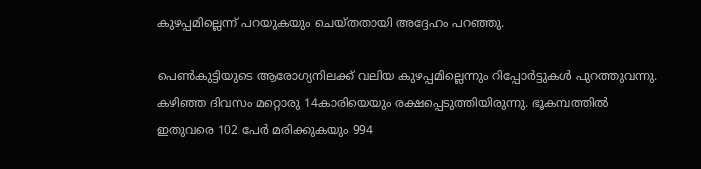കുഴപ്പമില്ലെന്ന് പറയുകയും ചെയ്തതായി അദ്ദേഹം പറഞ്ഞു.

പെണ്‍കുട്ടിയുടെ ആരോഗ്യനിലക്ക് വലിയ കുഴപ്പമില്ലെന്നും റിപ്പോര്‍ട്ടുകള്‍ പുറത്തുവന്നു. കഴിഞ്ഞ ദിവസം മറ്റൊരു 14കാരിയെയും രക്ഷപ്പെടുത്തിയിരുന്നു. ഭൂകമ്പത്തില്‍ ഇതുവരെ 102 പേര്‍ മരിക്കുകയും 994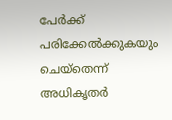പേര്‍ക്ക് പരിക്കേല്‍ക്കുകയും ചെയ്‌തെന്ന് അധികൃതര്‍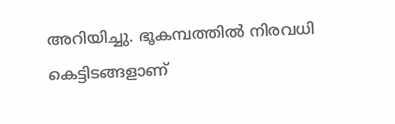അറിയിച്ചു. ഭൂകമ്പത്തില്‍ നിരവധി കെട്ടിടങ്ങളാണ്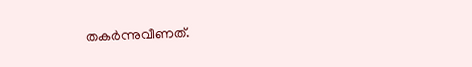തകര്‍ന്നുവീണത്.